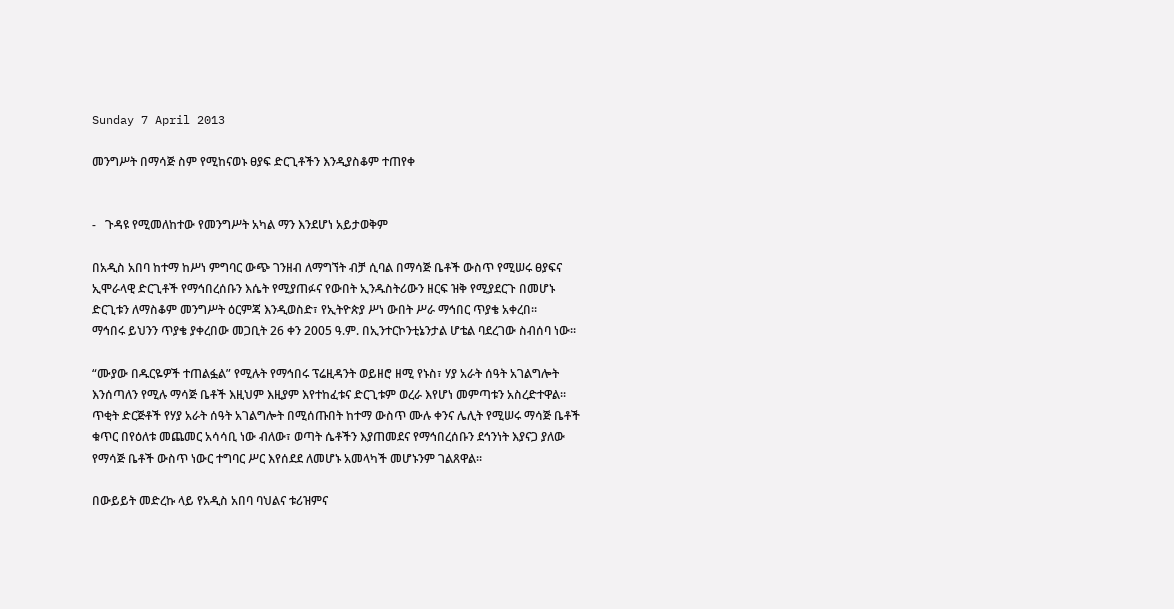Sunday 7 April 2013

መንግሥት በማሳጅ ስም የሚከናወኑ ፀያፍ ድርጊቶችን እንዲያስቆም ተጠየቀ


-   ጉዳዩ የሚመለከተው የመንግሥት አካል ማን እንደሆነ አይታወቅም

በአዲስ አበባ ከተማ ከሥነ ምግባር ውጭ ገንዘብ ለማግኘት ብቻ ሲባል በማሳጅ ቤቶች ውስጥ የሚሠሩ ፀያፍና ኢሞራላዊ ድርጊቶች የማኅበረሰቡን እሴት የሚያጠፉና የውበት ኢንዱስትሪውን ዘርፍ ዝቅ የሚያደርጉ በመሆኑ ድርጊቱን ለማስቆም መንግሥት ዕርምጃ እንዲወስድ፣ የኢትዮጵያ ሥነ ውበት ሥራ ማኅበር ጥያቄ አቀረበ፡፡
ማኅበሩ ይህንን ጥያቄ ያቀረበው መጋቢት 26 ቀን 2005 ዓ.ም. በኢንተርኮንቲኔንታል ሆቴል ባደረገው ስብሰባ ነው፡፡

“ሙያው በዱርዬዎች ተጠልፏል” የሚሉት የማኅበሩ ፕሬዚዳንት ወይዘሮ ዘሚ የኑስ፣ ሃያ አራት ሰዓት አገልግሎት እንሰጣለን የሚሉ ማሳጅ ቤቶች እዚህም እዚያም እየተከፈቱና ድርጊቱም ወረራ እየሆነ መምጣቱን አስረድተዋል፡፡ ጥቂት ድርጅቶች የሃያ አራት ሰዓት አገልግሎት በሚሰጡበት ከተማ ውስጥ ሙሉ ቀንና ሌሊት የሚሠሩ ማሳጅ ቤቶች ቁጥር በየዕለቱ መጨመር አሳሳቢ ነው ብለው፣ ወጣት ሴቶችን እያጠመደና የማኅበረሰቡን ደኅንነት እያናጋ ያለው የማሳጅ ቤቶች ውስጥ ነውር ተግባር ሥር እየሰደደ ለመሆኑ አመላካች መሆኑንም ገልጸዋል፡፡

በውይይት መድረኩ ላይ የአዲስ አበባ ባህልና ቱሪዝምና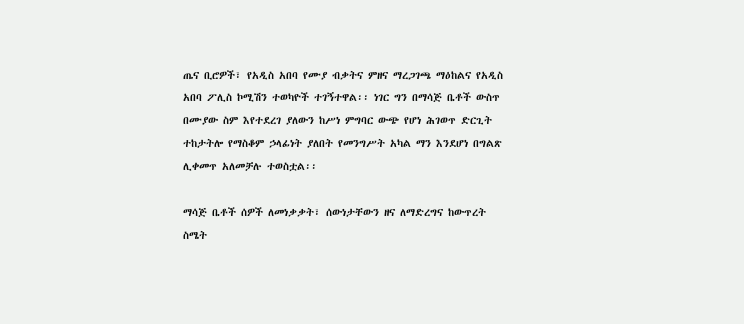ጤና ቢሮዎች፣ የአዲስ አበባ የሙያ ብቃትና ምዘና ማረጋገጫ ማዕከልና የአዲስ አበባ ፖሊስ ኮሚሽን ተወካዮች ተገኝተዋል፡፡ ነገር ግን በማሳጅ ቤቶች ውስጥ በሙያው ስም እየተደረገ ያለውን ከሥነ ምግባር ውጭ የሆነ ሕገወጥ ድርጊት ተከታትሎ የማስቆም ኃላፊነት ያለበት የመንግሥት አካል ማን እንደሆነ በግልጽ ሊቀመጥ አለመቻሉ ተወስቷል፡፡

ማሳጅ ቤቶች ሰዎች ለመነቃቃት፣ ሰውነታቸውን ዘና ለማድረግና ከውጥረት ስሜት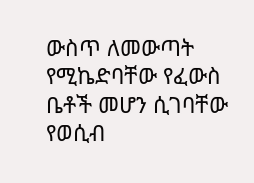ውስጥ ለመውጣት የሚኬድባቸው የፈውስ ቤቶች መሆን ሲገባቸው የወሲብ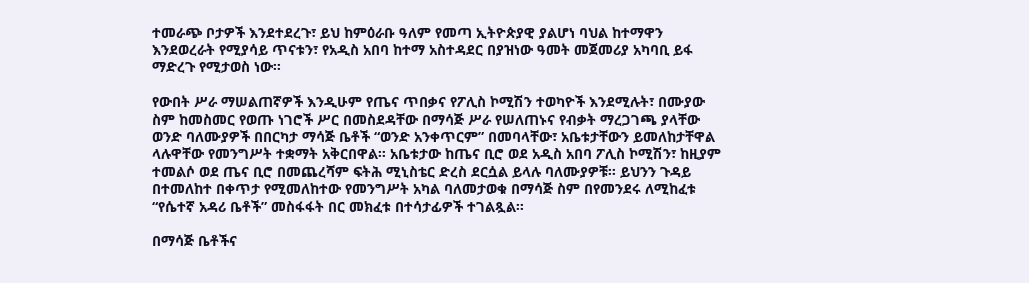ተመራጭ ቦታዎች እንደተደረጉ፣ ይህ ከምዕራቡ ዓለም የመጣ ኢትዮጵያዊ ያልሆነ ባህል ከተማዋን እንደወረራት የሚያሳይ ጥናቱን፣ የአዲስ አበባ ከተማ አስተዳደር በያዝነው ዓመት መጀመሪያ አካባቢ ይፋ ማድረጉ የሚታወስ ነው፡፡

የውበት ሥራ ማሠልጠኛዎች እንዲሁም የጤና ጥበቃና የፖሊስ ኮሚሽን ተወካዮች እንደሚሉት፣ በሙያው ስም ከመስመር የወጡ ነገሮች ሥር በመስደዳቸው በማሳጅ ሥራ የሠለጠኑና የብቃት ማረጋገጫ ያላቸው ወንድ ባለሙያዎች በበርካታ ማሳጅ ቤቶች “ወንድ አንቀጥርም” በመባላቸው፣ አቤቱታቸውን ይመለከታቸዋል ላሉዋቸው የመንግሥት ተቋማት አቅርበዋል፡፡ አቤቱታው ከጤና ቢሮ ወደ አዲስ አበባ ፖሊስ ኮሚሽን፣ ከዚያም ተመልሶ ወደ ጤና ቢሮ በመጨረሻም ፍትሕ ሚኒስቴር ድረስ ደርሷል ይላሉ ባለሙያዎቹ፡፡ ይህንን ጉዳይ በተመለከተ በቀጥታ የሚመለከተው የመንግሥት አካል ባለመታወቁ በማሳጅ ስም በየመንደሩ ለሚከፈቱ “የሴተኛ አዳሪ ቤቶች” መስፋፋት በር መክፈቱ በተሳታፊዎች ተገልጿል፡፡

በማሳጅ ቤቶችና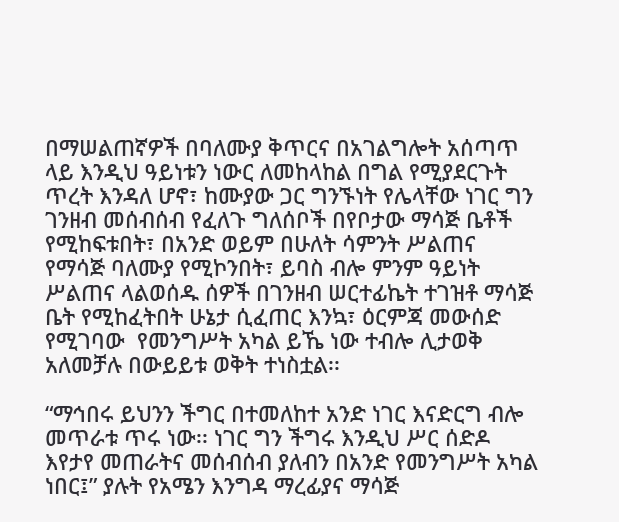በማሠልጠኛዎች በባለሙያ ቅጥርና በአገልግሎት አሰጣጥ ላይ እንዲህ ዓይነቱን ነውር ለመከላከል በግል የሚያደርጉት ጥረት እንዳለ ሆኖ፣ ከሙያው ጋር ግንኙነት የሌላቸው ነገር ግን ገንዘብ መሰብሰብ የፈለጉ ግለሰቦች በየቦታው ማሳጅ ቤቶች የሚከፍቱበት፣ በአንድ ወይም በሁለት ሳምንት ሥልጠና የማሳጅ ባለሙያ የሚኮንበት፣ ይባስ ብሎ ምንም ዓይነት ሥልጠና ላልወሰዱ ሰዎች በገንዘብ ሠርተፊኬት ተገዝቶ ማሳጅ ቤት የሚከፈትበት ሁኔታ ሲፈጠር እንኳ፣ ዕርምጃ መውሰድ የሚገባው  የመንግሥት አካል ይኼ ነው ተብሎ ሊታወቅ አለመቻሉ በውይይቱ ወቅት ተነስቷል፡፡

“ማኅበሩ ይህንን ችግር በተመለከተ አንድ ነገር እናድርግ ብሎ መጥራቱ ጥሩ ነው፡፡ ነገር ግን ችግሩ እንዲህ ሥር ሰድዶ እየታየ መጠራትና መሰብሰብ ያለብን በአንድ የመንግሥት አካል ነበር፤” ያሉት የአሜን እንግዳ ማረፊያና ማሳጅ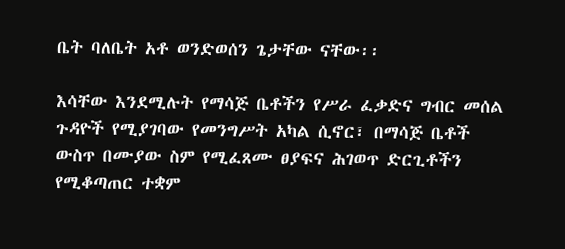ቤት ባለቤት አቶ ወንድወሰን ጌታቸው ናቸው፡፡

እሳቸው እንደሚሉት የማሳጅ ቤቶችን የሥራ ፈቃድና ግብር መሰል ጉዳዮች የሚያገባው የመንግሥት አካል ሲኖር፣ በማሳጅ ቤቶች ውስጥ በሙያው ስም የሚፈጸሙ ፀያፍና ሕገወጥ ድርጊቶችን የሚቆጣጠር ተቋም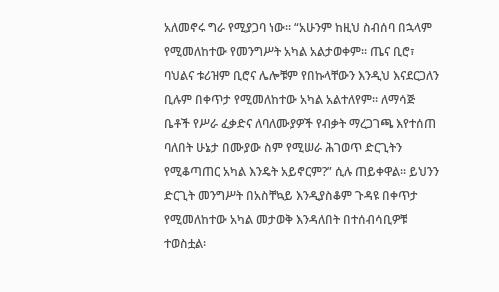አለመኖሩ ግራ የሚያጋባ ነው፡፡ “አሁንም ከዚህ ስብሰባ በኋላም የሚመለከተው የመንግሥት አካል አልታወቀም፡፡ ጤና ቢሮ፣ ባህልና ቱሪዝም ቢሮና ሌሎቹም የበኩላቸውን እንዲህ እናደርጋለን ቢሉም በቀጥታ የሚመለከተው አካል አልተለየም፡፡ ለማሳጅ ቤቶች የሥራ ፈቃድና ለባለሙያዎች የብቃት ማረጋገጫ እየተሰጠ ባለበት ሁኔታ በሙያው ስም የሚሠራ ሕገወጥ ድርጊትን የሚቆጣጠር አካል እንዴት አይኖርም?” ሲሉ ጠይቀዋል፡፡ ይህንን ድርጊት መንግሥት በአስቸኳይ እንዲያስቆም ጉዳዩ በቀጥታ የሚመለከተው አካል መታወቅ እንዳለበት በተሰብሳቢዎቹ ተወስቷል፡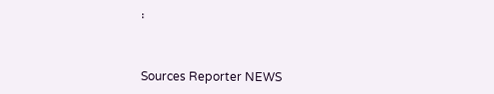፡


Sources Reporter NEWS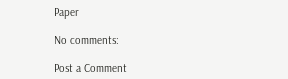Paper

No comments:

Post a Comment